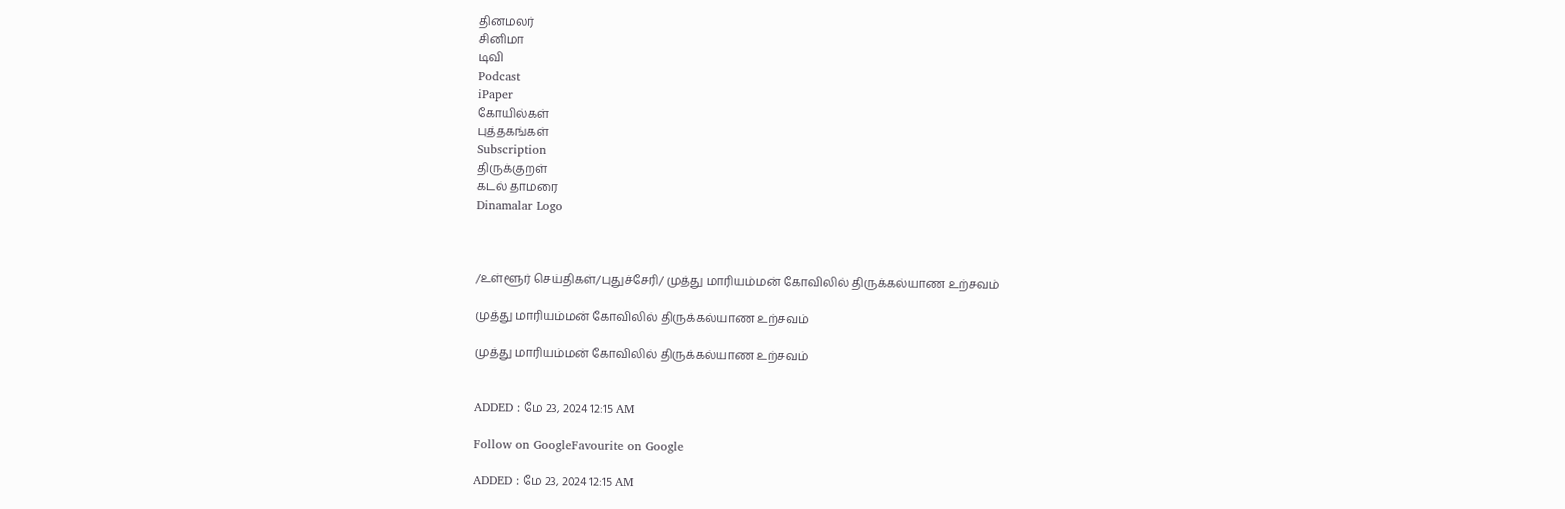தினமலர்
சினிமா
டிவி
Podcast
iPaper
கோயில்கள்
புத்தகங்கள்
Subscription
திருக்குறள்
கடல் தாமரை
Dinamalar Logo



/உள்ளூர் செய்திகள்/புதுச்சேரி/ முத்து மாரியம்மன் கோவிலில் திருக்கல்யாண உற்சவம்

முத்து மாரியம்மன் கோவிலில் திருக்கல்யாண உற்சவம்

முத்து மாரியம்மன் கோவிலில் திருக்கல்யாண உற்சவம்


ADDED : மே 23, 2024 12:15 AM

Follow on GoogleFavourite on Google

ADDED : மே 23, 2024 12:15 AM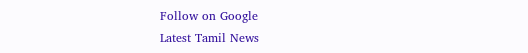Follow on Google
Latest Tamil News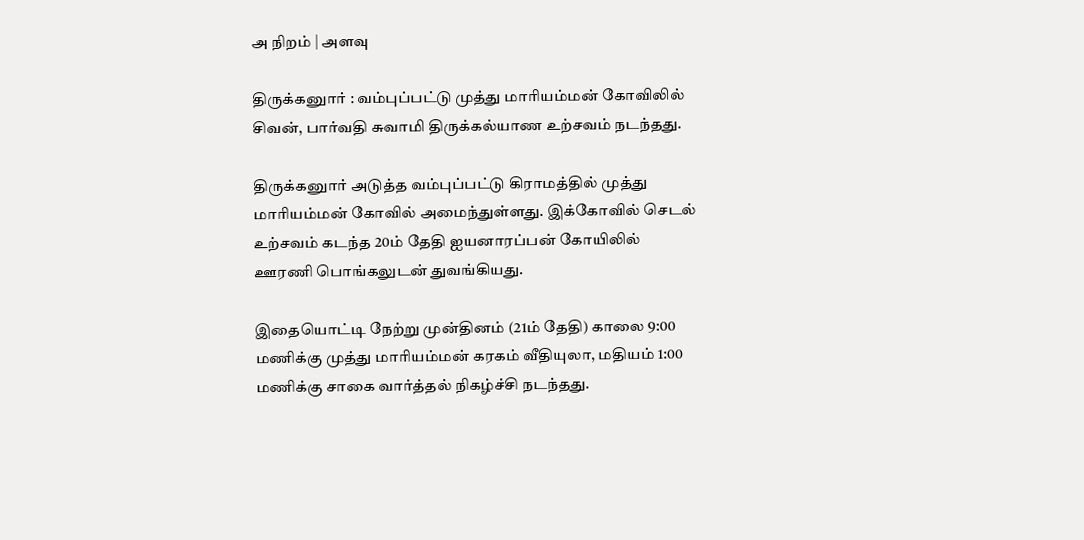அ நிறம் | அளவு

திருக்கனுார் : வம்புப்பட்டு முத்து மாரியம்மன் கோவிலில் சிவன், பார்வதி சுவாமி திருக்கல்யாண உற்சவம் நடந்தது.

திருக்கனுார் அடுத்த வம்புப்பட்டு கிராமத்தில் முத்து மாரியம்மன் கோவில் அமைந்துள்ளது. இக்கோவில் செடல் உற்சவம் கடந்த 20ம் தேதி ஐயனாரப்பன் கோயிலில் ஊரணி பொங்கலுடன் துவங்கியது.

இதையொட்டி நேற்று முன்தினம் (21ம் தேதி) காலை 9:00 மணிக்கு முத்து மாரியம்மன் கரகம் வீதியுலா, மதியம் 1:00 மணிக்கு சாகை வார்த்தல் நிகழ்ச்சி நடந்தது.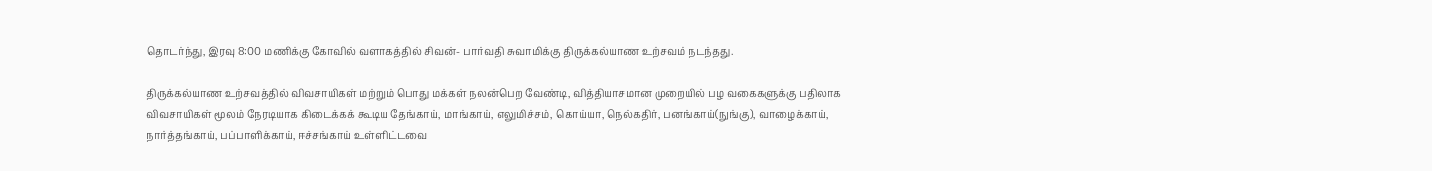தொடர்ந்து, இரவு 8:00 மணிக்கு கோவில் வளாகத்தில் சிவன்- பார்வதி சுவாமிக்கு திருக்கல்யாண உற்சவம் நடந்தது.

திருக்கல்யாண உற்சவத்தில் விவசாயிகள் மற்றும் பொது மக்கள் நலன்பெற வேண்டி, வித்தியாசமான முறையில் பழ வகைகளுக்கு பதிலாக விவசாயிகள் மூலம் நேரடியாக கிடைக்கக் கூடிய தேங்காய், மாங்காய், எலுமிச்சம், கொய்யா, நெல்கதிர், பனங்காய்(நுங்கு), வாழைக்காய், நார்த்தங்காய், பப்பாளிக்காய், ஈச்சங்காய் உள்ளிட்டவை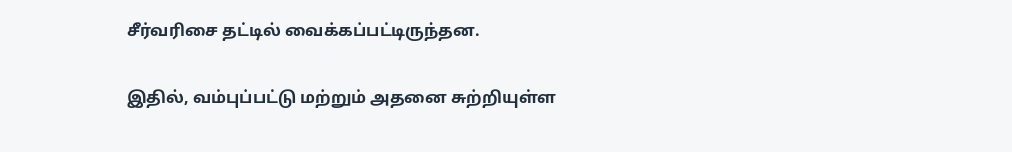சீர்வரிசை தட்டில் வைக்கப்பட்டிருந்தன.

இதில், வம்புப்பட்டு மற்றும் அதனை சுற்றியுள்ள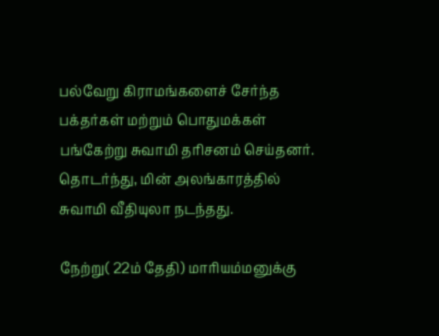பல்வேறு கிராமங்களைச் சேர்ந்த பக்தர்கள் மற்றும் பொதுமக்கள் பங்கேற்று சுவாமி தரிசனம் செய்தனர். தொடர்ந்து, மின் அலங்காரத்தில் சுவாமி வீதியுலா நடந்தது.

நேற்று( 22ம் தேதி) மாரியம்மனுக்கு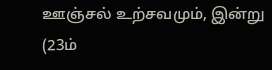ஊஞ்சல் உற்சவமும், இன்று (23ம்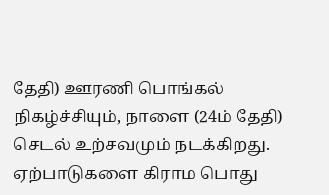தேதி) ஊரணி பொங்கல் நிகழ்ச்சியும், நாளை (24ம் தேதி) செடல் உற்சவமும் நடக்கிறது. ஏற்பாடுகளை கிராம பொது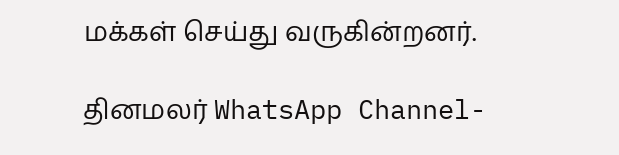மக்கள் செய்து வருகின்றனர்.

தினமலர் WhatsApp Channel-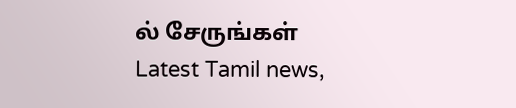ல் சேருங்கள்
Latest Tamil news,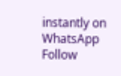instantly on WhatsApp
Follow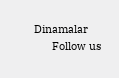Dinamalar
      Follow us